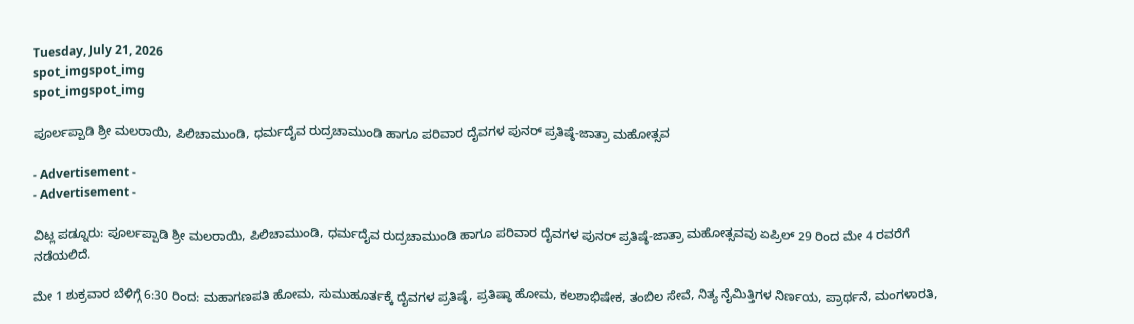Tuesday, July 21, 2026
spot_imgspot_img
spot_imgspot_img

ಪೂರ್ಲಪ್ಪಾಡಿ ಶ್ರೀ ಮಲರಾಯಿ, ಪಿಲಿಚಾಮುಂಡಿ, ಧರ್ಮದೈವ ರುದ್ರಚಾಮುಂಡಿ ಹಾಗೂ ಪರಿವಾರ ದೈವಗಳ ಪುನರ್‍ ಪ್ರತಿಷ್ಠೆ-ಜಾತ್ರಾ ಮಹೋತ್ಸವ

- Advertisement -
- Advertisement -

ವಿಟ್ಲ ಪಡ್ನೂರು: ಪೂರ್ಲಪ್ಪಾಡಿ ಶ್ರೀ ಮಲರಾಯಿ, ಪಿಲಿಚಾಮುಂಡಿ, ಧರ್ಮದೈವ ರುದ್ರಚಾಮುಂಡಿ ಹಾಗೂ ಪರಿವಾರ ದೈವಗಳ ಪುನರ್‍ ಪ್ರತಿಷ್ಠೆ-ಜಾತ್ರಾ ಮಹೋತ್ಸವವು ಏಪ್ರಿಲ್ 29 ರಿಂದ ಮೇ 4 ರವರೆಗೆ ನಡೆಯಲಿದೆ.

ಮೇ 1 ಶುಕ್ರವಾರ ಬೆಳಿಗ್ಗೆ 6:30 ರಿಂದ: ಮಹಾಗಣಪತಿ ಹೋಮ, ಸುಮುಹೂರ್ತಕ್ಕೆ ದೈವಗಳ ಪ್ರತಿಷ್ಠೆ, ಪ್ರತಿಷ್ಠಾ ಹೋಮ, ಕಲಶಾಭಿಷೇಕ, ತಂಬಿಲ ಸೇವೆ, ನಿತ್ಯ ನೈಮಿತ್ತಿಗಳ ನಿರ್ಣಯ, ಪ್ರಾರ್ಥನೆ, ಮಂಗಳಾರತಿ,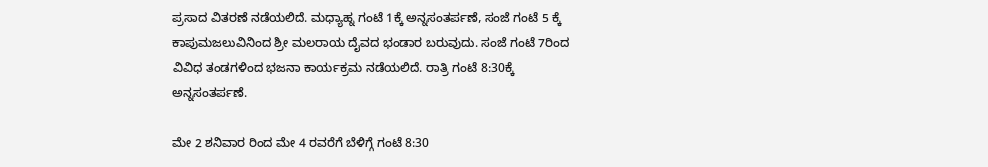ಪ್ರಸಾದ ವಿತರಣೆ ನಡೆಯಲಿದೆ. ಮಧ್ಯಾಹ್ನ ಗಂಟೆ 1ಕ್ಕೆ ಅನ್ನಸಂತರ್ಪಣೆ, ಸಂಜೆ ಗಂಟೆ 5 ಕ್ಕೆ ಕಾಪುಮಜಲುವಿನಿಂದ ಶ್ರೀ ಮಲರಾಯ ದೈವದ ಭಂಡಾರ ಬರುವುದು. ಸಂಜೆ ಗಂಟೆ 7ರಿಂದ ವಿವಿಧ ತಂಡಗಳಿಂದ ಭಜನಾ ಕಾರ್ಯಕ್ರಮ ನಡೆಯಲಿದೆ. ರಾತ್ರಿ ಗಂಟೆ 8:30ಕ್ಕೆ ಅನ್ನಸಂತರ್ಪಣೆ.

ಮೇ 2 ಶನಿವಾರ ರಿಂದ ಮೇ 4 ರವರೆಗೆ ಬೆಳಿಗ್ಗೆ ಗಂಟೆ 8:30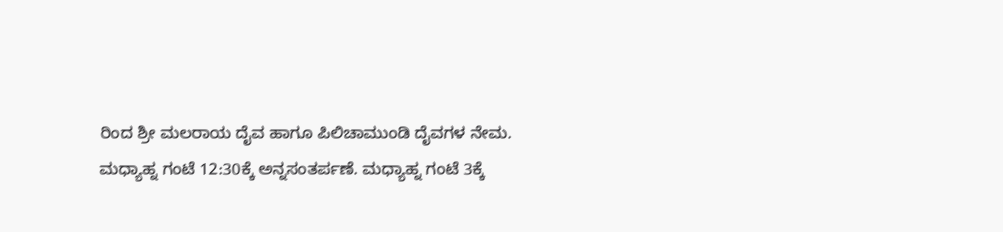ರಿಂದ ಶ್ರೀ ಮಲರಾಯ ದೈವ ಹಾಗೂ ಪಿಲಿಚಾಮುಂಡಿ ದೈವಗಳ ನೇಮ.
ಮಧ್ಯಾಹ್ನ ಗಂಟೆ 12:30ಕ್ಕೆ ಅನ್ನಸಂತರ್ಪಣೆ. ಮಧ್ಯಾಹ್ನ ಗಂಟೆ 3ಕ್ಕೆ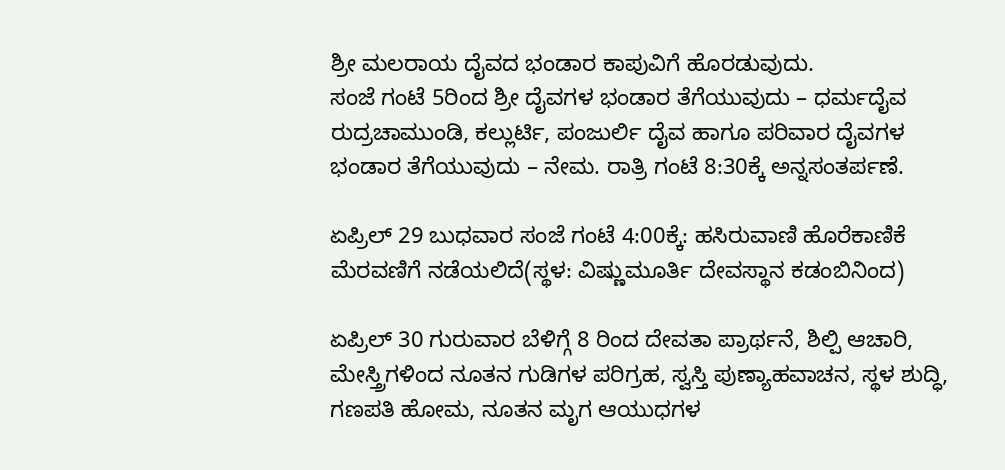ಶ್ರೀ ಮಲರಾಯ ದೈವದ ಭಂಡಾರ ಕಾಪುವಿಗೆ ಹೊರಡುವುದು.
ಸಂಜೆ ಗಂಟೆ 5ರಿಂದ ಶ್ರೀ ದೈವಗಳ ಭಂಡಾರ ತೆಗೆಯುವುದು – ಧರ್ಮದೈವ ರುದ್ರಚಾಮುಂಡಿ, ಕಲ್ಲುರ್ಟಿ, ಪಂಜುರ್ಲಿ ದೈವ ಹಾಗೂ ಪರಿವಾರ ದೈವಗಳ ಭಂಡಾರ ತೆಗೆಯುವುದು – ನೇಮ. ರಾತ್ರಿ ಗಂಟೆ 8:30ಕ್ಕೆ ಅನ್ನಸಂತರ್ಪಣೆ.

ಏಪ್ರಿಲ್ 29 ಬುಧವಾರ ಸಂಜೆ ಗಂಟೆ 4:00ಕ್ಕೆ: ಹಸಿರುವಾಣಿ ಹೊರೆಕಾಣಿಕೆ ಮೆರವಣಿಗೆ ನಡೆಯಲಿದೆ(ಸ್ಥಳ: ವಿಷ್ಣುಮೂರ್ತಿ ದೇವಸ್ಥಾನ ಕಡಂಬಿನಿಂದ)

ಏಪ್ರಿಲ್ 30 ಗುರುವಾರ ಬೆಳಿಗ್ಗೆ 8 ರಿಂದ ದೇವತಾ ಪ್ರಾರ್ಥನೆ, ಶಿಲ್ಪಿ ಆಚಾರಿ, ಮೇಸ್ತ್ರಿಗಳಿಂದ ನೂತನ ಗುಡಿಗಳ ಪರಿಗ್ರಹ, ಸ್ವಸ್ತಿ ಪುಣ್ಯಾಹವಾಚನ, ಸ್ಥಳ ಶುದ್ಧಿ, ಗಣಪತಿ ಹೋಮ, ನೂತನ ಮೃಗ ಆಯುಧಗಳ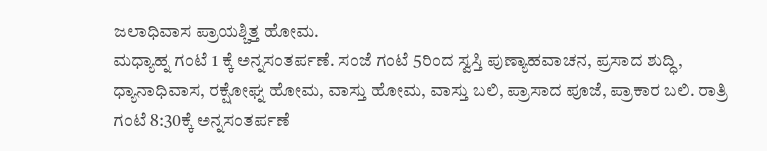ಜಲಾಧಿವಾಸ ಪ್ರಾಯಶ್ಚಿತ್ತ ಹೋಮ.
ಮಧ್ಯಾಹ್ನ ಗಂಟೆ 1 ಕ್ಕೆ ಅನ್ನಸಂತರ್ಪಣೆ. ಸಂಜೆ ಗಂಟೆ 5ರಿಂದ ಸ್ವಸ್ತಿ ಪುಣ್ಯಾಹವಾಚನ, ಪ್ರಸಾದ ಶುದ್ಧಿ, ಧ್ಯಾನಾಧಿವಾಸ, ರಕ್ಷೋಘ್ನ ಹೋಮ, ವಾಸ್ತು ಹೋಮ, ವಾಸ್ತು ಬಲಿ, ಪ್ರಾಸಾದ ಪೂಜೆ, ಪ್ರಾಕಾರ ಬಲಿ. ರಾತ್ರಿ ಗಂಟೆ 8:30ಕ್ಕೆ ಅನ್ನಸಂತರ್ಪಣೆ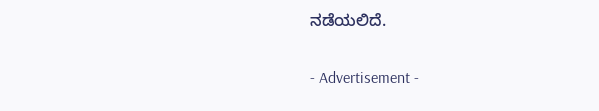ನಡೆಯಲಿದೆ.

- Advertisement -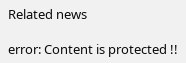Related news

error: Content is protected !!